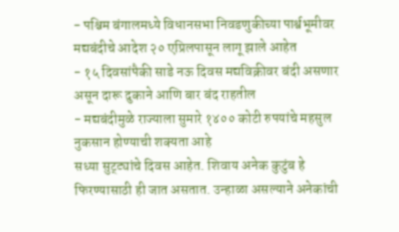- पश्चिम बंगालमध्ये विधानसभा निवडणुकीच्या पार्श्वभूमीवर मद्यबंदीचे आदेश २० एप्रिलपासून लागू झाले आहेत
- १५ दिवसांपैकी साडे नऊ दिवस मद्यविक्रीवर बंदी असणार असून दारू दुकाने आणि बार बंद राहतील
- मद्यबंदीमुळे राज्याला सुमारे १४०० कोटी रुपयांचे महसुल नुकसान होण्याची शक्यता आहे
सध्या सुट्ट्यांचे दिवस आहेत. शिवाय अनेक कुटुंब हे फिरण्यासाठी ही जात असतात. उन्हाळा असल्याने अनेकांची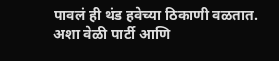पावलं ही थंड हवेच्या ठिकाणी वळतात. अशा वेळी पार्टी आणि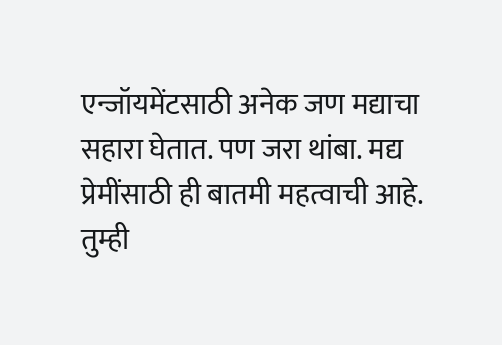एन्जॉयमेंटसाठी अनेक जण मद्याचा सहारा घेतात. पण जरा थांबा. मद्य प्रेमींसाठी ही बातमी महत्वाची आहे. तुम्ही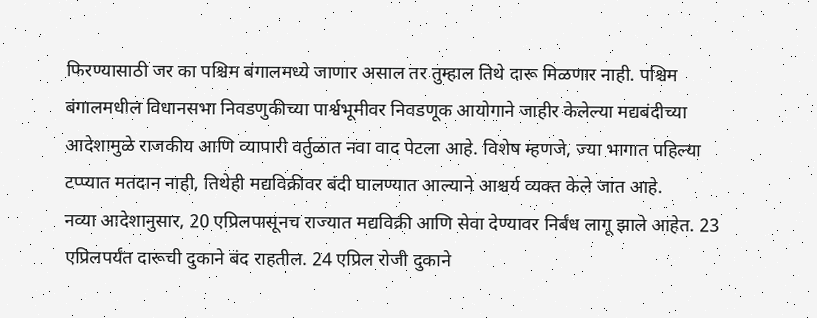फिरण्यासाठी जर का पश्चिम बंगालमध्ये जाणार असाल तर तुम्हाल तिथे दारू मिळणार नाही. पश्चिम बंगालमधील विधानसभा निवडणुकीच्या पार्श्वभूमीवर निवडणूक आयोगाने जाहीर केलेल्या मद्यबंदीच्या आदेशामुळे राजकीय आणि व्यापारी वर्तुळात नवा वाद पेटला आहे. विशेष म्हणजे, ज्या भागात पहिल्या टप्प्यात मतदान नाही, तिथेही मद्यविक्रीवर बंदी घालण्यात आल्याने आश्चर्य व्यक्त केले जात आहे.
नव्या आदेशानुसार, 20 एप्रिलपासूनच राज्यात मद्यविक्री आणि सेवा देण्यावर निर्बंध लागू झाले आहेत. 23 एप्रिलपर्यंत दारूची दुकाने बंद राहतील. 24 एप्रिल रोजी दुकाने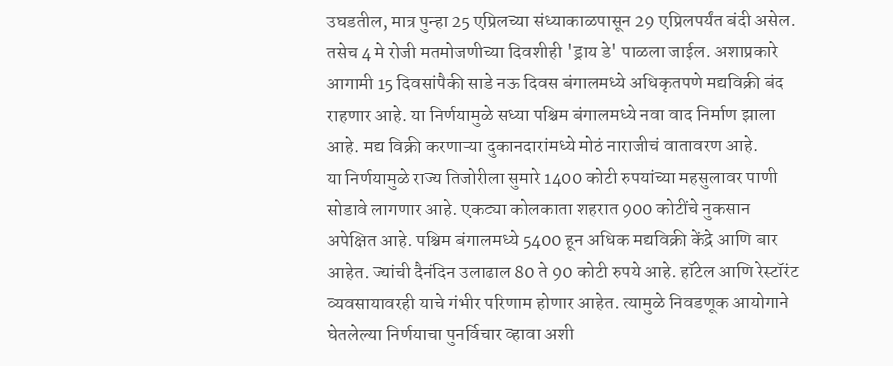उघडतील, मात्र पुन्हा 25 एप्रिलच्या संध्याकाळपासून 29 एप्रिलपर्यंत बंदी असेल. तसेच 4 मे रोजी मतमोजणीच्या दिवशीही 'ड्राय डे' पाळला जाईल. अशाप्रकारे आगामी 15 दिवसांपैकी साडे नऊ दिवस बंगालमध्ये अधिकृतपणे मद्यविक्री बंद राहणार आहे. या निर्णयामुळे सध्या पश्चिम बंगालमध्ये नवा वाद निर्माण झाला आहे. मद्य विक्री करणाऱ्या दुकानदारांमध्ये मोठं नाराजीचं वातावरण आहे.
या निर्णयामुळे राज्य तिजोरीला सुमारे 1400 कोटी रुपयांच्या महसुलावर पाणी सोडावे लागणार आहे. एकट्या कोलकाता शहरात 900 कोटींचे नुकसान अपेक्षित आहे. पश्चिम बंगालमध्ये 5400 हून अधिक मद्यविक्री केंद्रे आणि बार आहेत. ज्यांची दैनंदिन उलाढाल 80 ते 90 कोटी रुपये आहे. हॉटेल आणि रेस्टॉरंट व्यवसायावरही याचे गंभीर परिणाम होणार आहेत. त्यामुळे निवडणूक आयोगाने घेतलेल्या निर्णयाचा पुनर्विचार व्हावा अशी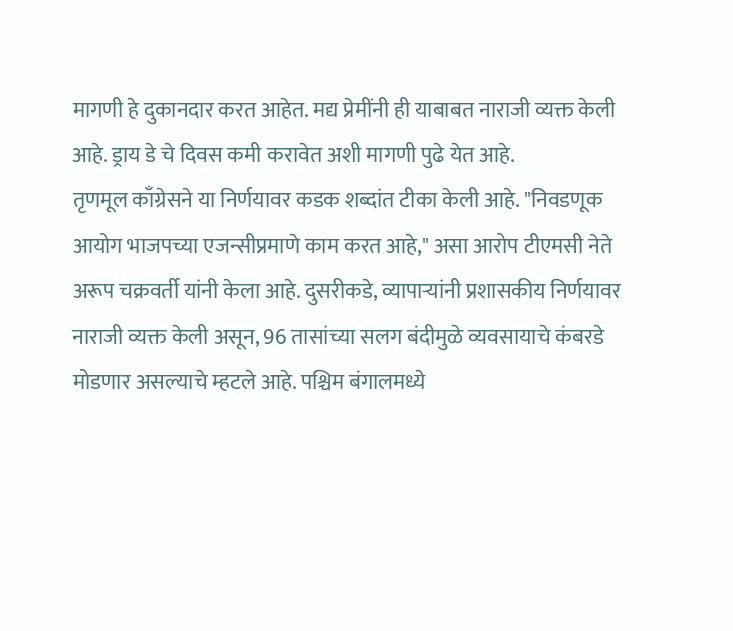मागणी हे दुकानदार करत आहेत. मद्य प्रेमींनी ही याबाबत नाराजी व्यक्त केली आहे. ड्राय डे चे दिवस कमी करावेत अशी मागणी पुढे येत आहे.
तृणमूल काँग्रेसने या निर्णयावर कडक शब्दांत टीका केली आहे. "निवडणूक आयोग भाजपच्या एजन्सीप्रमाणे काम करत आहे," असा आरोप टीएमसी नेते अरूप चक्रवर्ती यांनी केला आहे. दुसरीकडे, व्यापाऱ्यांनी प्रशासकीय निर्णयावर नाराजी व्यक्त केली असून, 96 तासांच्या सलग बंदीमुळे व्यवसायाचे कंबरडे मोडणार असल्याचे म्हटले आहे. पश्चिम बंगालमध्ये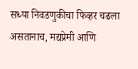सध्या निवडणुकीचा फिव्हर चढला असतानाच, मद्यप्रेमी आणि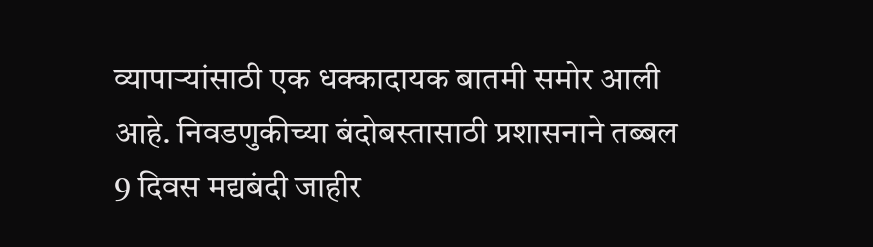व्यापाऱ्यांसाठी एक धक्कादायक बातमी समोर आली आहे. निवडणुकीच्या बंदोबस्तासाठी प्रशासनाने तब्बल 9 दिवस मद्यबंदी जाहीर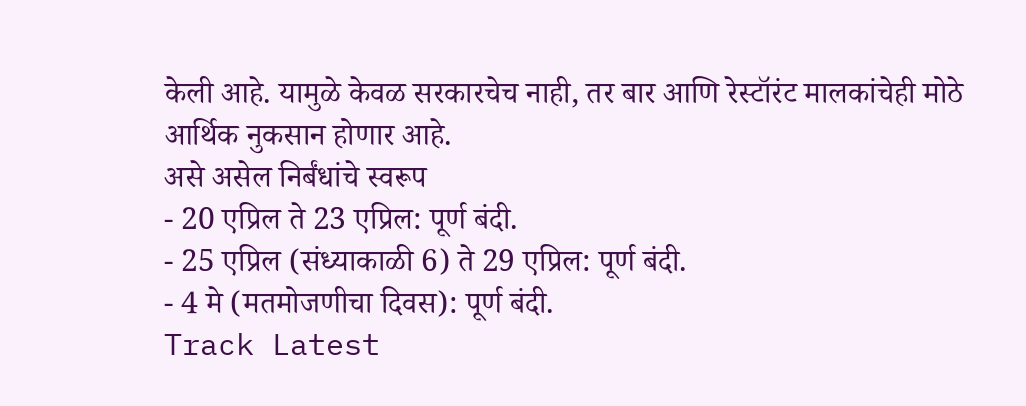केली आहे. यामुळे केवळ सरकारचेच नाही, तर बार आणि रेस्टॉरंट मालकांचेही मोठे आर्थिक नुकसान होणार आहे.
असे असेल निर्बंधांचे स्वरूप
- 20 एप्रिल ते 23 एप्रिल: पूर्ण बंदी.
- 25 एप्रिल (संध्याकाळी 6) ते 29 एप्रिल: पूर्ण बंदी.
- 4 मे (मतमोजणीचा दिवस): पूर्ण बंदी.
Track Latest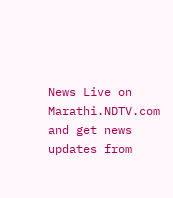News Live on Marathi.NDTV.com and get news updates from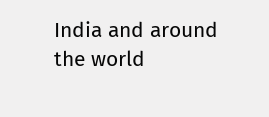India and around the world